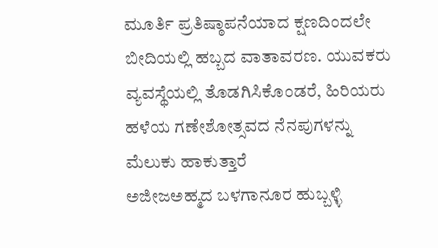ಮೂರ್ತಿ ಪ್ರತಿಷ್ಠಾಪನೆಯಾದ ಕ್ಷಣದಿಂದಲೇ ಬೀದಿಯಲ್ಲಿ ಹಬ್ಬದ ವಾತಾವರಣ. ಯುವಕರು ವ್ಯವಸ್ಥೆಯಲ್ಲಿ ತೊಡಗಿಸಿಕೊಂಡರೆ, ಹಿರಿಯರು ಹಳೆಯ ಗಣೇಶೋತ್ಸವದ ನೆನಪುಗಳನ್ನು ಮೆಲುಕು ಹಾಕುತ್ತಾರೆ
ಅಜೀಜಅಹ್ಮದ ಬಳಗಾನೂರ ಹುಬ್ಬಳ್ಳಿ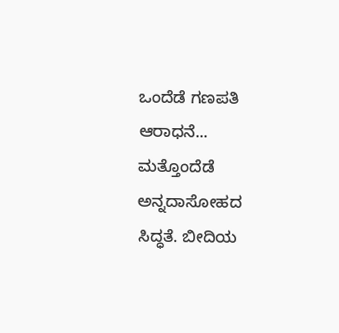ಒಂದೆಡೆ ಗಣಪತಿ ಆರಾಧನೆ... ಮತ್ತೊಂದೆಡೆ ಅನ್ನದಾಸೋಹದ ಸಿದ್ಧತೆ. ಬೀದಿಯ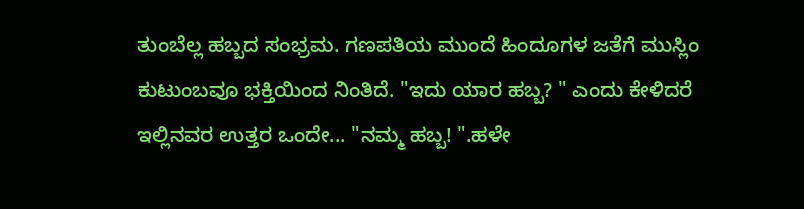ತುಂಬೆಲ್ಲ ಹಬ್ಬದ ಸಂಭ್ರಮ. ಗಣಪತಿಯ ಮುಂದೆ ಹಿಂದೂಗಳ ಜತೆಗೆ ಮುಸ್ಲಿಂ ಕುಟುಂಬವೂ ಭಕ್ತಿಯಿಂದ ನಿಂತಿದೆ. "ಇದು ಯಾರ ಹಬ್ಬ? " ಎಂದು ಕೇಳಿದರೆ ಇಲ್ಲಿನವರ ಉತ್ತರ ಒಂದೇ... "ನಮ್ಮ ಹಬ್ಬ! ".ಹಳೇ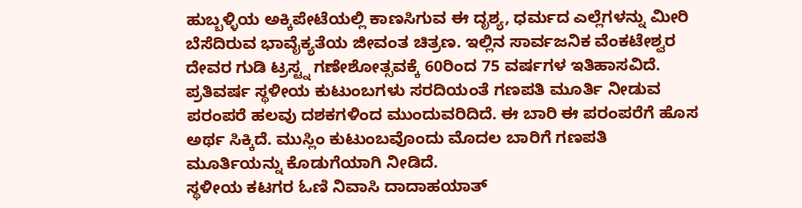ಹುಬ್ಬಳ್ಳಿಯ ಅಕ್ಕಿಪೇಟೆಯಲ್ಲಿ ಕಾಣಸಿಗುವ ಈ ದೃಶ್ಯ, ಧರ್ಮದ ಎಲ್ಲೆಗಳನ್ನು ಮೀರಿ ಬೆಸೆದಿರುವ ಭಾವೈಕ್ಯತೆಯ ಜೀವಂತ ಚಿತ್ರಣ. ಇಲ್ಲಿನ ಸಾರ್ವಜನಿಕ ವೆಂಕಟೇಶ್ವರ ದೇವರ ಗುಡಿ ಟ್ರಸ್ಟ್ನ ಗಣೇಶೋತ್ಸವಕ್ಕೆ 60ರಿಂದ 75 ವರ್ಷಗಳ ಇತಿಹಾಸವಿದೆ. ಪ್ರತಿವರ್ಷ ಸ್ಥಳೀಯ ಕುಟುಂಬಗಳು ಸರದಿಯಂತೆ ಗಣಪತಿ ಮೂರ್ತಿ ನೀಡುವ ಪರಂಪರೆ ಹಲವು ದಶಕಗಳಿಂದ ಮುಂದುವರಿದಿದೆ. ಈ ಬಾರಿ ಈ ಪರಂಪರೆಗೆ ಹೊಸ ಅರ್ಥ ಸಿಕ್ಕಿದೆ. ಮುಸ್ಲಿಂ ಕುಟುಂಬವೊಂದು ಮೊದಲ ಬಾರಿಗೆ ಗಣಪತಿ ಮೂರ್ತಿಯನ್ನು ಕೊಡುಗೆಯಾಗಿ ನೀಡಿದೆ.
ಸ್ಥಳೀಯ ಕಟಗರ ಓಣಿ ನಿವಾಸಿ ದಾದಾಹಯಾತ್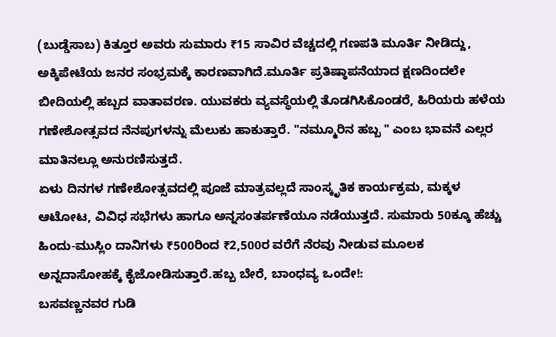(ಬುಡ್ಡೆಸಾಬ) ಕಿತ್ತೂರ ಅವರು ಸುಮಾರು ₹15 ಸಾವಿರ ವೆಚ್ಚದಲ್ಲಿ ಗಣಪತಿ ಮೂರ್ತಿ ನೀಡಿದ್ದು, ಅಕ್ಕಿಪೇಟೆಯ ಜನರ ಸಂಭ್ರಮಕ್ಕೆ ಕಾರಣವಾಗಿದೆ.ಮೂರ್ತಿ ಪ್ರತಿಷ್ಠಾಪನೆಯಾದ ಕ್ಷಣದಿಂದಲೇ ಬೀದಿಯಲ್ಲಿ ಹಬ್ಬದ ವಾತಾವರಣ. ಯುವಕರು ವ್ಯವಸ್ಥೆಯಲ್ಲಿ ತೊಡಗಿಸಿಕೊಂಡರೆ, ಹಿರಿಯರು ಹಳೆಯ ಗಣೇಶೋತ್ಸವದ ನೆನಪುಗಳನ್ನು ಮೆಲುಕು ಹಾಕುತ್ತಾರೆ. "ನಮ್ಮೂರಿನ ಹಬ್ಬ " ಎಂಬ ಭಾವನೆ ಎಲ್ಲರ ಮಾತಿನಲ್ಲೂ ಅನುರಣಿಸುತ್ತದೆ.
ಏಳು ದಿನಗಳ ಗಣೇಶೋತ್ಸವದಲ್ಲಿ ಪೂಜೆ ಮಾತ್ರವಲ್ಲದೆ ಸಾಂಸ್ಕೃತಿಕ ಕಾರ್ಯಕ್ರಮ, ಮಕ್ಕಳ ಆಟೋಟ, ವಿವಿಧ ಸಭೆಗಳು ಹಾಗೂ ಅನ್ನಸಂತರ್ಪಣೆಯೂ ನಡೆಯುತ್ತದೆ. ಸುಮಾರು 50ಕ್ಕೂ ಹೆಚ್ಚು ಹಿಂದು-ಮುಸ್ಲಿಂ ದಾನಿಗಳು ₹500ರಿಂದ ₹2,500ರ ವರೆಗೆ ನೆರವು ನೀಡುವ ಮೂಲಕ ಅನ್ನದಾಸೋಹಕ್ಕೆ ಕೈಜೋಡಿಸುತ್ತಾರೆ.ಹಬ್ಬ ಬೇರೆ, ಬಾಂಧವ್ಯ ಒಂದೇ!:
ಬಸವಣ್ಣನವರ ಗುಡಿ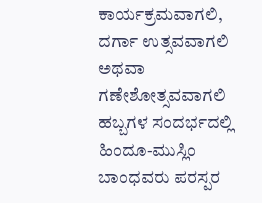ಕಾರ್ಯಕ್ರಮವಾಗಲಿ, ದರ್ಗಾ ಉತ್ಸವವಾಗಲಿ ಅಥವಾ ಗಣೇಶೋತ್ಸವವಾಗಲಿ ಹಬ್ಬಗಳ ಸಂದರ್ಭದಲ್ಲಿ ಹಿಂದೂ-ಮುಸ್ಲಿಂ ಬಾಂಧವರು ಪರಸ್ಪರ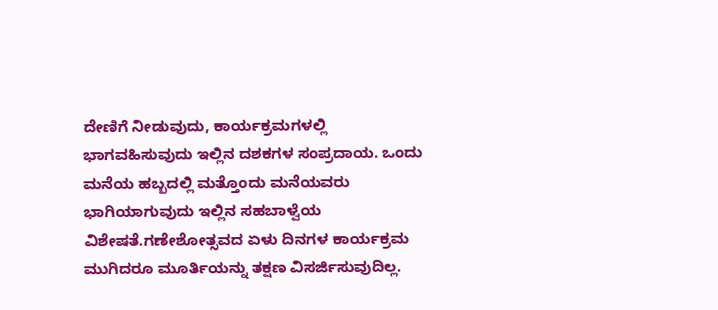ದೇಣಿಗೆ ನೀಡುವುದು, ಕಾರ್ಯಕ್ರಮಗಳಲ್ಲಿ ಭಾಗವಹಿಸುವುದು ಇಲ್ಲಿನ ದಶಕಗಳ ಸಂಪ್ರದಾಯ. ಒಂದು ಮನೆಯ ಹಬ್ಬದಲ್ಲಿ ಮತ್ತೊಂದು ಮನೆಯವರು ಭಾಗಿಯಾಗುವುದು ಇಲ್ಲಿನ ಸಹಬಾಳ್ವೆಯ ವಿಶೇಷತೆ.ಗಣೇಶೋತ್ಸವದ ಏಳು ದಿನಗಳ ಕಾರ್ಯಕ್ರಮ ಮುಗಿದರೂ ಮೂರ್ತಿಯನ್ನು ತಕ್ಷಣ ವಿಸರ್ಜಿಸುವುದಿಲ್ಲ.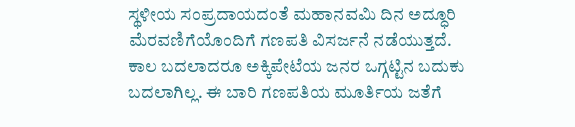ಸ್ಥಳೀಯ ಸಂಪ್ರದಾಯದಂತೆ ಮಹಾನವಮಿ ದಿನ ಅದ್ಧೂರಿ ಮೆರವಣಿಗೆಯೊಂದಿಗೆ ಗಣಪತಿ ವಿಸರ್ಜನೆ ನಡೆಯುತ್ತದೆ.
ಕಾಲ ಬದಲಾದರೂ ಅಕ್ಕಿಪೇಟೆಯ ಜನರ ಒಗ್ಗಟ್ಟಿನ ಬದುಕು ಬದಲಾಗಿಲ್ಲ. ಈ ಬಾರಿ ಗಣಪತಿಯ ಮೂರ್ತಿಯ ಜತೆಗೆ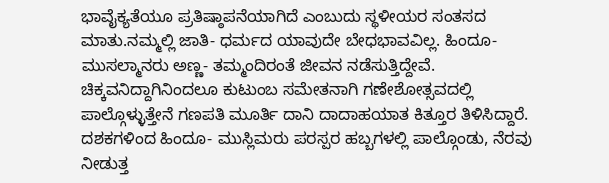ಭಾವೈಕ್ಯತೆಯೂ ಪ್ರತಿಷ್ಠಾಪನೆಯಾಗಿದೆ ಎಂಬುದು ಸ್ಥಳೀಯರ ಸಂತಸದ ಮಾತು.ನಮ್ಮಲ್ಲಿ ಜಾತಿ- ಧರ್ಮದ ಯಾವುದೇ ಬೇಧಭಾವವಿಲ್ಲ. ಹಿಂದೂ- ಮುಸಲ್ಮಾನರು ಅಣ್ಣ- ತಮ್ಮಂದಿರಂತೆ ಜೀವನ ನಡೆಸುತ್ತಿದ್ದೇವೆ. ಚಿಕ್ಕವನಿದ್ದಾಗಿನಿಂದಲೂ ಕುಟುಂಬ ಸಮೇತನಾಗಿ ಗಣೇಶೋತ್ಸವದಲ್ಲಿ ಪಾಲ್ಗೊಳ್ಳುತ್ತೇನೆ ಗಣಪತಿ ಮೂರ್ತಿ ದಾನಿ ದಾದಾಹಯಾತ ಕಿತ್ತೂರ ತಿಳಿಸಿದ್ದಾರೆ.
ದಶಕಗಳಿಂದ ಹಿಂದೂ- ಮುಸ್ಲಿಮರು ಪರಸ್ಪರ ಹಬ್ಬಗಳಲ್ಲಿ ಪಾಲ್ಗೊಂಡು, ನೆರವು ನೀಡುತ್ತ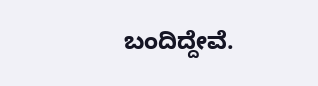ಬಂದಿದ್ದೇವೆ.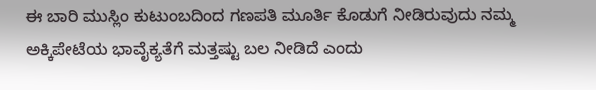ಈ ಬಾರಿ ಮುಸ್ಲಿಂ ಕುಟುಂಬದಿಂದ ಗಣಪತಿ ಮೂರ್ತಿ ಕೊಡುಗೆ ನೀಡಿರುವುದು ನಮ್ಮ ಅಕ್ಕಿಪೇಟೆಯ ಭಾವೈಕ್ಯತೆಗೆ ಮತ್ತಷ್ಟು ಬಲ ನೀಡಿದೆ ಎಂದು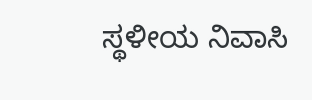ಸ್ಥಳೀಯ ನಿವಾಸಿ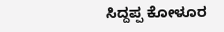ಸಿದ್ದಪ್ಪ ಕೋಳೂರ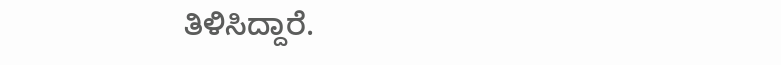ತಿಳಿಸಿದ್ದಾರೆ.